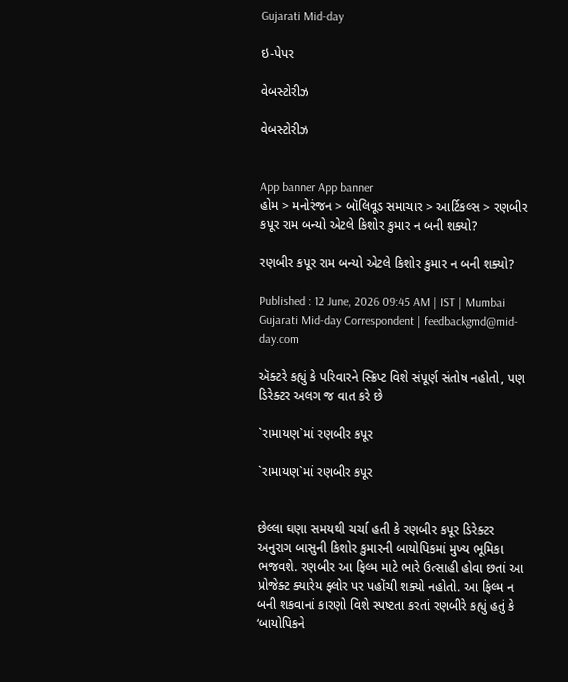Gujarati Mid-day

ઇ-પેપર

વેબસ્ટોરીઝ

વેબસ્ટોરીઝ


App banner App banner
હોમ > મનોરંજન > બૉલિવૂડ સમાચાર > આર્ટિકલ્સ > રણબીર કપૂર રામ બન્યો એટલે કિશોર કુમાર ન બની શક્યો?

રણબીર કપૂર રામ બન્યો એટલે કિશોર કુમાર ન બની શક્યો?

Published : 12 June, 2026 09:45 AM | IST | Mumbai
Gujarati Mid-day Correspondent | feedbackgmd@mid-day.com

ઍક્ટરે કહ્યું કે પરિવારને સ્ક્રિપ્ટ વિશે સંપૂર્ણ સંતોષ નહોતો, પણ ડિરેક્ટર અલગ જ વાત કરે છે

`રામાયણ`માં રણબીર કપૂર

`રામાયણ`માં રણબીર કપૂર


છેલ્લા ઘણા સમયથી ચર્ચા હતી કે રણબીર કપૂર ડિરેક્ટર અનુરાગ બાસુની કિશોર કુમારની બાયોપિકમાં મુખ્ય ભૂમિકા ભજવશે. રણબીર આ ફિલ્મ માટે ભારે ઉત્સાહી હોવા છતાં આ પ્રોજેક્ટ ક્યારેય ફ્લોર પર પહોંચી શક્યો નહોતો. આ ફિલ્મ ન બની શકવાનાં કારણો વિશે સ્પષ્ટતા કરતાં રણબીરે કહ્યું હતું કે ‘બાયોપિકને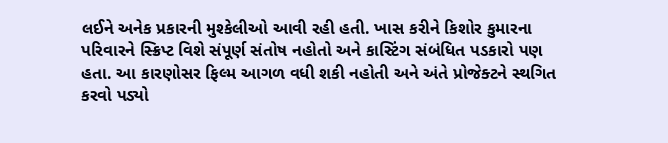લઈને અનેક પ્રકારની મુશ્કેલીઓ આવી રહી હતી. ખાસ કરીને કિશોર કુમારના પરિવારને સ્ક્રિપ્ટ વિશે સંપૂર્ણ સંતોષ નહોતો અને કાસ્ટિંગ સંબંધિત પડકારો પણ હતા. આ કારણોસર ફિલ્મ આગળ વધી શકી નહોતી અને અંતે પ્રોજેક્ટને સ્થગિત કરવો પડ્યો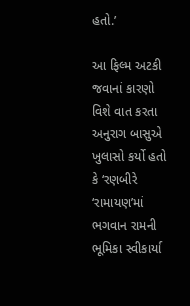હતો.’

આ ફિલ્મ અટકી જવાનાં કારણો વિશે વાત કરતા અનુરાગ બાસુએ ખુલાસો કર્યો હતો કે ‘રણબીરે ‘રામાયણ’માં ભગવાન રામની ભૂમિકા સ્વીકાર્યા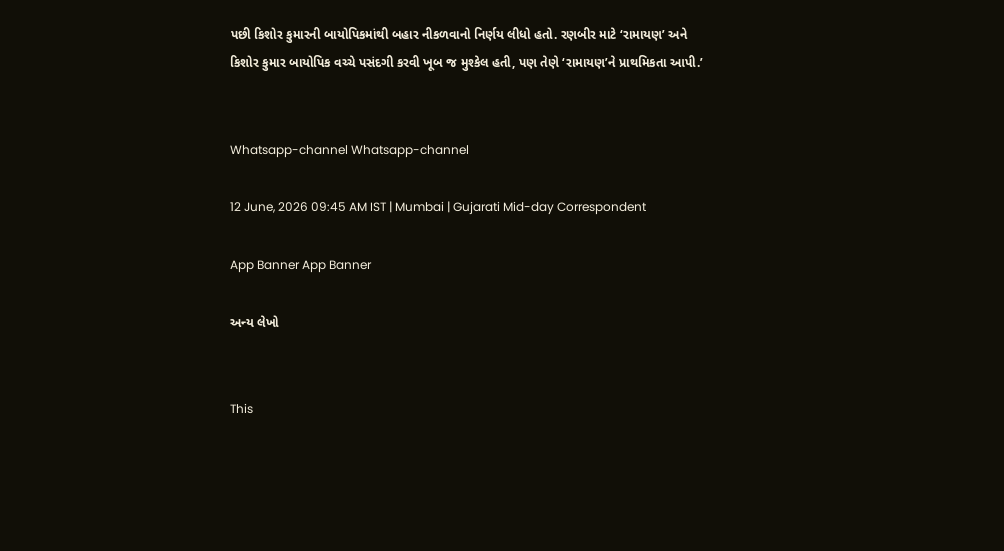પછી કિશોર કુમારની બાયોપિકમાંથી બહાર નીકળવાનો નિર્ણય લીધો હતો. રણબીર માટે ‘રામાયણ’ અને કિશોર કુમાર બાયોપિક વચ્ચે પસંદગી કરવી ખૂબ જ મુશ્કેલ હતી, પણ તેણે ‘રામાયણ’ને પ્રાથમિકતા આપી.’


Whatsapp-channel Whatsapp-channel

12 June, 2026 09:45 AM IST | Mumbai | Gujarati Mid-day Correspondent

App Banner App Banner

અન્ય લેખો


This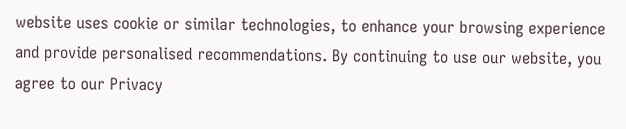website uses cookie or similar technologies, to enhance your browsing experience and provide personalised recommendations. By continuing to use our website, you agree to our Privacy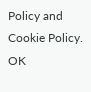Policy and Cookie Policy. OK